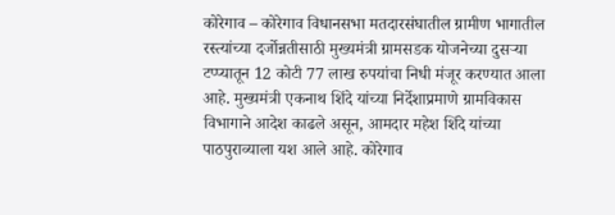कोरेगाव – कोरेगाव विधानसभा मतदारसंघातील ग्रामीण भागातील रस्त्यांच्या दर्जोन्नतीसाठी मुख्यमंत्री ग्रामसडक योजनेच्या दुसऱ्या टप्प्यातून 12 कोटी 77 लाख रुपयांचा निधी मंजूर करण्यात आला आहे. मुख्यमंत्री एकनाथ शिंदे यांच्या निर्देशाप्रमाणे ग्रामविकास विभागाने आदेश काढले असून, आमदार महेश शिंदे यांच्या पाठपुराव्याला यश आले आहे. कोरेगाव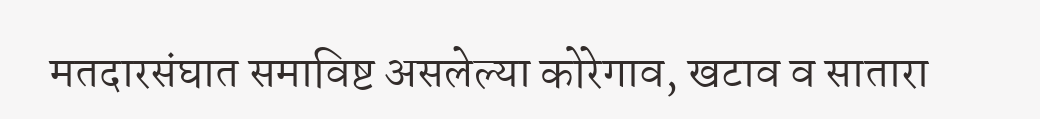मतदारसंघात समाविष्ट असलेल्या कोरेगाव, खटाव व सातारा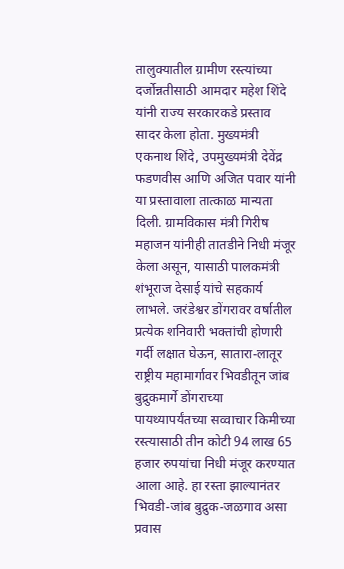तालुक्यातील ग्रामीण रस्त्यांच्या दर्जोन्नतीसाठी आमदार महेश शिंदे यांनी राज्य सरकारकडे प्रस्ताव सादर केला होता. मुख्यमंत्री एकनाथ शिंदे, उपमुख्यमंत्री देवेंद्र फडणवीस आणि अजित पवार यांनी या प्रस्तावाला तात्काळ मान्यता दिली. ग्रामविकास मंत्री गिरीष महाजन यांनीही तातडीने निधी मंजूर केला असून, यासाठी पालकमंत्री शंभूराज देसाई यांचे सहकार्य लाभले. जरंडेश्वर डोंगरावर वर्षातील प्रत्येक शनिवारी भक्तांची होणारी गर्दी लक्षात घेऊन, सातारा-लातूर राष्ट्रीय महामार्गावर भिवडीतून जांब बुद्रुकमार्गे डोंगराच्या पायथ्यापर्यंतच्या सव्वाचार किमीच्या रस्त्यासाठी तीन कोटी 94 लाख 65 हजार रुपयांचा निधी मंजूर करण्यात आला आहे. हा रस्ता झाल्यानंतर भिवडी-जांब बुद्रुक-जळगाव असा प्रवास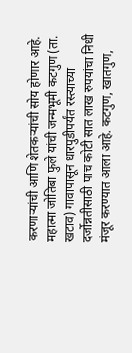करणाऱ्यांची आणि शेतकऱ्यांची सोय होणार आहे. महात्मा जोतिबा फुले यांची जन्मभूमी कटगुण (ता. खटाव) गावापासून धारपुडीपर्यंत रस्त्याच्या दर्जोन्नतीसाठी पाच कोटी सात लाख रुपयांचा निधी मंजूर करण्यात आला आहे. कटगुण, खातगुण,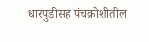धारपुडीसह पंचक्रोशीतील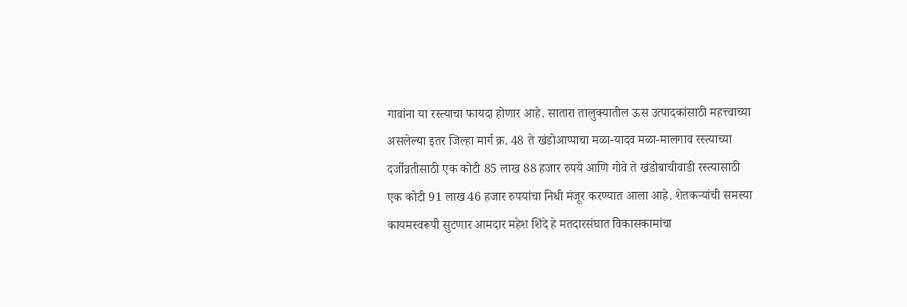गावांना या रस्त्याचा फायदा होणार आहे. सातारा तालुक्यातील ऊस उत्पादकांसाठी महत्त्वाच्या असलेल्या इतर जिल्हा मार्ग क्र. 48 ते खंडोआप्पाचा मळा-यादव मळा-मालगाव रस्त्याच्या दर्जोन्नतीसाठी एक कोटी 85 लाख 88 हजार रुपये आणि गोवे ते खंडोबाचीवाडी रस्त्यासाठी एक कोटी 91 लाख 46 हजार रुपयांचा निधी मंजूर करण्यात आला आहे. शेतकऱ्यांची समस्या कायमस्वरूपी सुटणार आमदार महेश शिंदे हे मतदारसंघात विकासकामांचा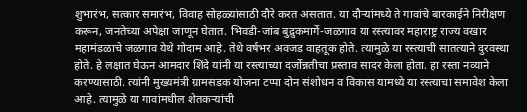शुभारंभ, सत्कार समारंभ, विवाह सोहळ्यांसाठी दौरे करत असतात. या दौऱ्यांमध्ये ते गावांचे बारकाईने निरीक्षण करून, जनतेच्या अपेक्षा जाणून घेतात. भिवडी-जांब बुद्रुकमार्गे-जळगाव या रस्त्यावर महाराष्ट्र राज्य वखार महामंडळाचे जळगाव येथे गोदाम आहे. तेथे वर्षभर अवजड वाहतूक होते. त्यामुळे या रस्त्याची सातत्याने दुरवस्था होते. हे लक्षात घेऊन आमदार शिंदे यांनी या रस्त्याच्या दर्जोन्नतीचा प्रस्ताव सादर केला होता. हा रस्ता नव्याने करण्यासाठी. त्यांनी मुख्यमंत्री ग्रामसडक योजना टप्पा दोन संशोधन व विकास यामध्ये या रस्त्याचा समावेश केला आहे. त्यामुळे या गावांमधील शेतकऱ्यांची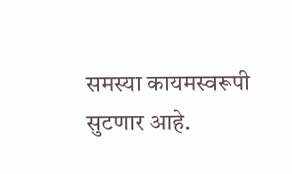समस्या कायमस्वरूपी सुटणार आहे.